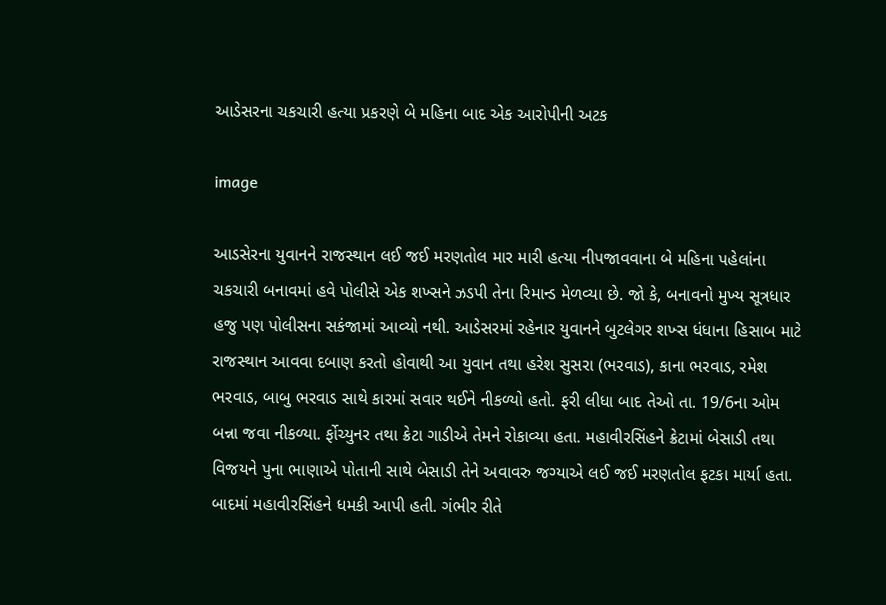આડેસરના ચકચારી હત્યા પ્રકરણે બે મહિના બાદ એક આરોપીની અટક

image

આડસેરના યુવાનને રાજસ્થાન લઈ જઈ મરણતોલ માર મારી હત્યા નીપજાવવાના બે મહિના પહેલાંના ચકચારી બનાવમાં હવે પોલીસે એક શખ્સને ઝડપી તેના રિમાન્ડ મેળવ્યા છે. જો કે, બનાવનો મુખ્ય સૂત્રધાર હજુ પણ પોલીસના સકંજામાં આવ્યો નથી. આડેસરમાં રહેનાર યુવાનને બુટલેગર શખ્સ ધંધાના હિસાબ માટે રાજસ્થાન આવવા દબાણ કરતો હોવાથી આ યુવાન તથા હરેશ સુસરા (ભરવાડ), કાના ભરવાડ, રમેશ ભરવાડ, બાબુ ભરવાડ સાથે કારમાં સવાર થઈને નીકળ્યો હતો. ફરી લીધા બાદ તેઓ તા. 19/6ના ઓમ બન્ના જવા નીકળ્યા. ર્ફોચ્યુનર તથા ક્રેટા ગાડીએ તેમને રોકાવ્યા હતા. મહાવીરસિંહને ક્રેટામાં બેસાડી તથા વિજયને પુના ભાણાએ પોતાની સાથે બેસાડી તેને અવાવરુ જગ્યાએ લઈ જઈ મરણતોલ ફટકા માર્યા હતા. બાદમાં મહાવીરસિંહને ધમકી આપી હતી. ગંભીર રીતે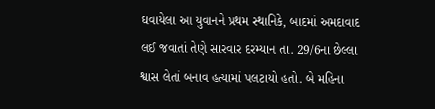ઘવાયેલા આ યુવાનને પ્રથમ સ્થાનિકે, બાદમાં અમદાવાદ લઈ જવાતાં તેણે સારવાર દરમ્યાન તા. 29/6ના છેલ્લા શ્વાસ લેતાં બનાવ હત્યામાં પલટાયો હતો. બે મહિના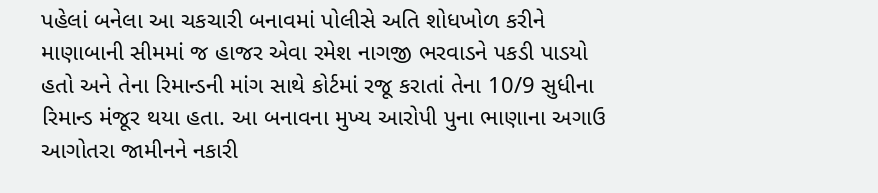પહેલાં બનેલા આ ચકચારી બનાવમાં પોલીસે અતિ શોધખોળ કરીને માણાબાની સીમમાં જ હાજર એવા રમેશ નાગજી ભરવાડને પકડી પાડયો હતો અને તેના રિમાન્ડની માંગ સાથે કોર્ટમાં રજૂ કરાતાં તેના 10/9 સુધીના રિમાન્ડ મંજૂર થયા હતા. આ બનાવના મુખ્ય આરોપી પુના ભાણાના અગાઉ આગોતરા જામીનને નકારી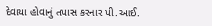દેવાયા હોવાનું તપાસ કરનાર પી.આઈ.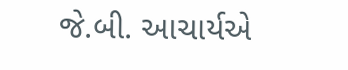જે.બી. આચાર્યએ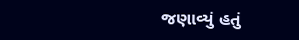જણાવ્યું હતું